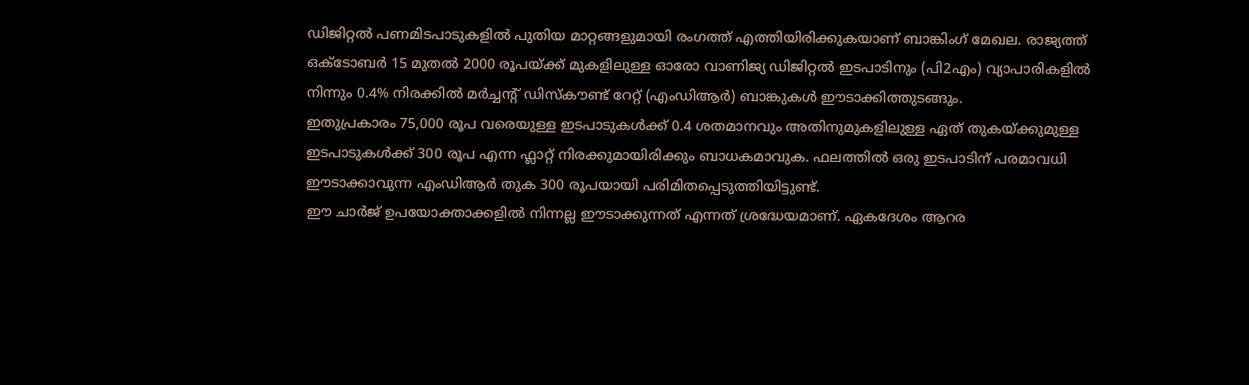ഡിജിറ്റൽ പണമിടപാടുകളിൽ പുതിയ മാറ്റങ്ങളുമായി രംഗത്ത് എത്തിയിരിക്കുകയാണ് ബാങ്കിംഗ് മേഖല. രാജ്യത്ത് ഒക്ടോബർ 15 മുതൽ 2000 രൂപയ്ക്ക് മുകളിലുള്ള ഓരോ വാണിജ്യ ഡിജിറ്റൽ ഇടപാടിനും (പി2എം) വ്യാപാരികളിൽ നിന്നും 0.4% നിരക്കിൽ മർച്ചന്റ് ഡിസ്കൗണ്ട് റേറ്റ് (എംഡിആർ) ബാങ്കുകൾ ഈടാക്കിത്തുടങ്ങും.
ഇതുപ്രകാരം 75,000 രൂപ വരെയുള്ള ഇടപാടുകൾക്ക് 0.4 ശതമാനവും അതിനുമുകളിലുള്ള ഏത് തുകയ്ക്കുമുള്ള ഇടപാടുകൾക്ക് 300 രൂപ എന്ന ഫ്ലാറ്റ് നിരക്കുമായിരിക്കും ബാധകമാവുക. ഫലത്തിൽ ഒരു ഇടപാടിന് പരമാവധി ഈടാക്കാവുന്ന എംഡിആർ തുക 300 രൂപയായി പരിമിതപ്പെടുത്തിയിട്ടുണ്ട്.
ഈ ചാർജ് ഉപയോക്താക്കളിൽ നിന്നല്ല ഈടാക്കുന്നത് എന്നത് ശ്രദ്ധേയമാണ്. ഏകദേശം ആറര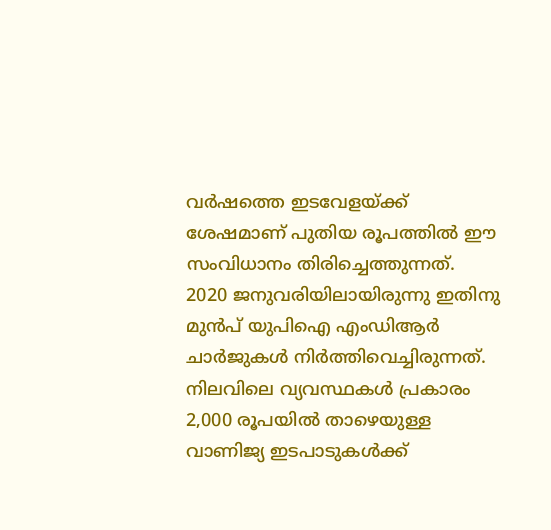വർഷത്തെ ഇടവേളയ്ക്ക് ശേഷമാണ് പുതിയ രൂപത്തിൽ ഈ സംവിധാനം തിരിച്ചെത്തുന്നത്.
2020 ജനുവരിയിലായിരുന്നു ഇതിനു മുൻപ് യുപിഐ എംഡിആർ ചാർജുകൾ നിർത്തിവെച്ചിരുന്നത്. നിലവിലെ വ്യവസ്ഥകൾ പ്രകാരം 2,000 രൂപയിൽ താഴെയുള്ള വാണിജ്യ ഇടപാടുകൾക്ക്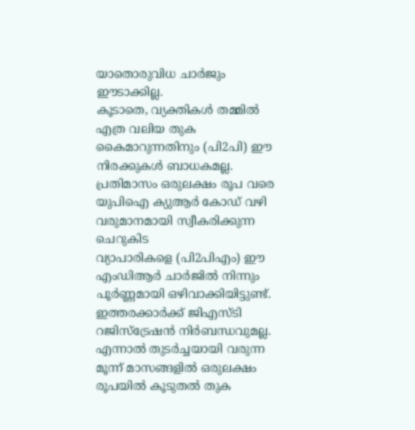യാതൊരുവിധ ചാർജും ഈടാക്കില്ല.
കൂടാതെ, വ്യക്തികൾ തമ്മിൽ എത്ര വലിയ തുക കൈമാറുന്നതിനും (പി2പി) ഈ നിരക്കുകൾ ബാധകമല്ല. പ്രതിമാസം ഒരുലക്ഷം രൂപ വരെ യുപിഐ ക്യുആർ കോഡ് വഴി വരുമാനമായി സ്വീകരിക്കുന്ന ചെറുകിട
വ്യാപാരികളെ (പി2പിഎം) ഈ എംഡിആർ ചാർജിൽ നിന്നും പൂർണ്ണമായി ഒഴിവാക്കിയിട്ടുണ്ട്. ഇത്തരക്കാർക്ക് ജിഎസ്ടി റജിസ്ട്രേഷൻ നിർബന്ധവുമല്ല.
എന്നാൽ തുടർച്ചയായി വരുന്ന മൂന്ന് മാസങ്ങളിൽ ഒരുലക്ഷം രൂപയിൽ കൂടുതൽ തുക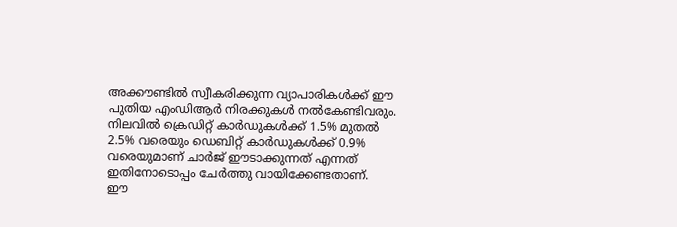അക്കൗണ്ടിൽ സ്വീകരിക്കുന്ന വ്യാപാരികൾക്ക് ഈ പുതിയ എംഡിആർ നിരക്കുകൾ നൽകേണ്ടിവരും. നിലവിൽ ക്രെഡിറ്റ് കാർഡുകൾക്ക് 1.5% മുതൽ 2.5% വരെയും ഡെബിറ്റ് കാർഡുകൾക്ക് 0.9% വരെയുമാണ് ചാർജ് ഈടാക്കുന്നത് എന്നത് ഇതിനോടൊപ്പം ചേർത്തു വായിക്കേണ്ടതാണ്.
ഈ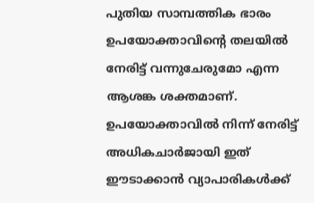പുതിയ സാമ്പത്തിക ഭാരം ഉപയോക്താവിന്റെ തലയിൽ നേരിട്ട് വന്നുചേരുമോ എന്ന ആശങ്ക ശക്തമാണ്. ഉപയോക്താവിൽ നിന്ന് നേരിട്ട് അധികചാർജായി ഇത് ഈടാക്കാൻ വ്യാപാരികൾക്ക്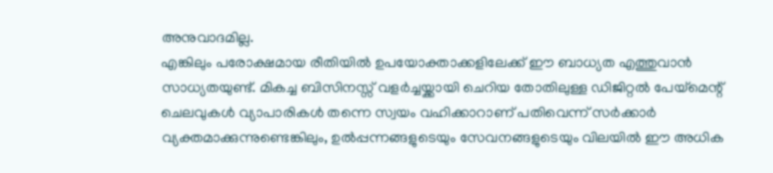അനുവാദമില്ല.
എങ്കിലും പരോക്ഷമായ രീതിയിൽ ഉപയോക്താക്കളിലേക്ക് ഈ ബാധ്യത എത്തുവാൻ സാധ്യതയുണ്ട്. മികച്ച ബിസിനസ്സ് വളർച്ചയ്ക്കായി ചെറിയ തോതിലുള്ള ഡിജിറ്റൽ പേയ്മെന്റ് ചെലവുകൾ വ്യാപാരികൾ തന്നെ സ്വയം വഹിക്കാറാണ് പതിവെന്ന് സർക്കാർ വ്യക്തമാക്കുന്നുണ്ടെങ്കിലും, ഉൽപ്പന്നങ്ങളുടെയും സേവനങ്ങളുടെയും വിലയിൽ ഈ അധിക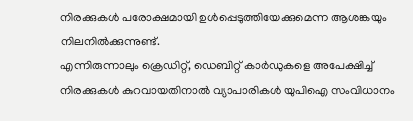നിരക്കുകൾ പരോക്ഷമായി ഉൾപ്പെടുത്തിയേക്കുമെന്ന ആശങ്കയും നിലനിൽക്കുന്നുണ്ട്.
എന്നിരുന്നാലും ക്രെഡിറ്റ്, ഡെബിറ്റ് കാർഡുകളെ അപേക്ഷിച്ച് നിരക്കുകൾ കുറവായതിനാൽ വ്യാപാരികൾ യുപിഐ സംവിധാനം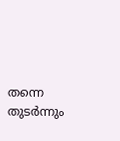തന്നെ തുടർന്നും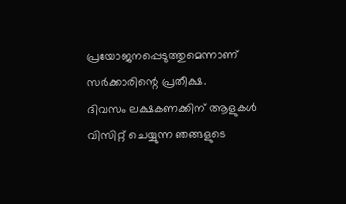പ്രയോജനപ്പെടുത്തുമെന്നാണ് സർക്കാരിന്റെ പ്രതീക്ഷ.
ദിവസം ലക്ഷകണക്കിന് ആളുകൾ വിസിറ്റ് ചെയ്യുന്ന ഞങ്ങളുടെ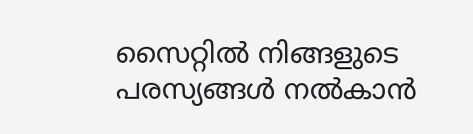സൈറ്റിൽ നിങ്ങളുടെ പരസ്യങ്ങൾ നൽകാൻ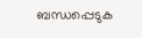ബന്ധപ്പെടുക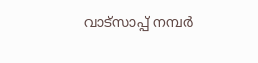വാട്സാപ്പ് നമ്പർ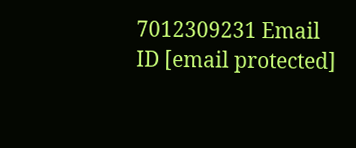7012309231 Email ID [email protected]